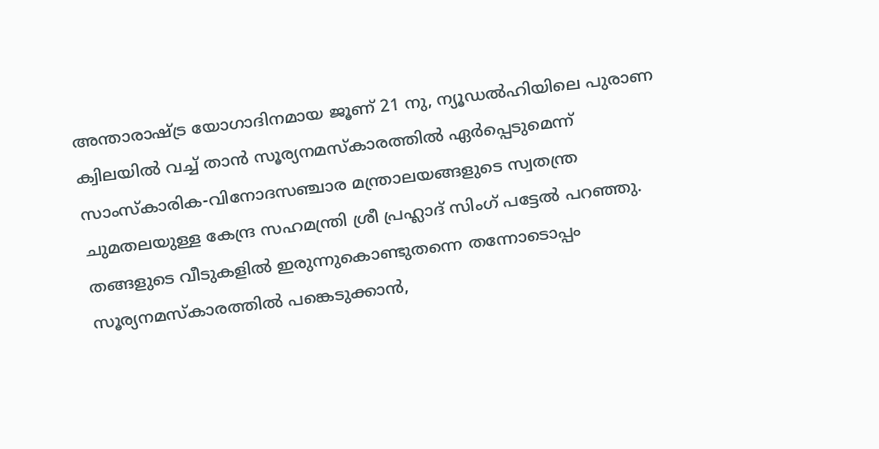അന്താരാഷ്ട്ര യോഗാദിനമായ ജൂണ് 21 നു, ന്യൂഡൽഹിയിലെ പുരാണ ക്വിലയിൽ വച്ച് താൻ സൂര്യനമസ്കാരത്തിൽ ഏർപ്പെടുമെന്ന് സാംസ്കാരിക-വിനോദസഞ്ചാര മന്ത്രാലയങ്ങളുടെ സ്വതന്ത്ര ചുമതലയുള്ള കേന്ദ്ര സഹമന്ത്രി ശ്രീ പ്രഹ്ലാദ് സിംഗ് പട്ടേൽ പറഞ്ഞു. തങ്ങളുടെ വീടുകളിൽ ഇരുന്നുകൊണ്ടുതന്നെ തന്നോടൊപ്പം സൂര്യനമസ്കാരത്തിൽ പങ്കെടുക്കാൻ,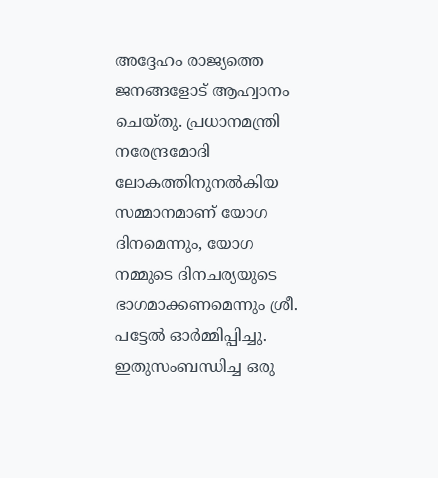അദ്ദേഹം രാജ്യത്തെ ജനങ്ങളോട് ആഹ്വാനം ചെയ്തു. പ്രധാനമന്ത്രി നരേന്ദ്രമോദി ലോകത്തിനുനൽകിയ സമ്മാനമാണ് യോഗ ദിനമെന്നും, യോഗ നമ്മുടെ ദിനചര്യയുടെ ഭാഗമാക്കണമെന്നും ശ്രീ. പട്ടേൽ ഓർമ്മിപ്പിച്ചു.
ഇതുസംബന്ധിച്ച ഒരു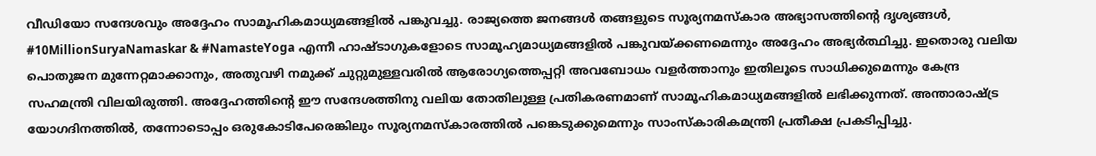വീഡിയോ സന്ദേശവും അദ്ദേഹം സാമൂഹികമാധ്യമങ്ങളിൽ പങ്കുവച്ചു. രാജ്യത്തെ ജനങ്ങൾ തങ്ങളുടെ സൂര്യനമസ്കാര അഭ്യാസത്തിന്റെ ദൃശ്യങ്ങൾ, #10MillionSuryaNamaskar & #NamasteYoga എന്നീ ഹാഷ്ടാഗുകളോടെ സാമൂഹ്യമാധ്യമങ്ങളിൽ പങ്കുവയ്ക്കണമെന്നും അദ്ദേഹം അഭ്യർത്ഥിച്ചു. ഇതൊരു വലിയ പൊതുജന മുന്നേറ്റമാക്കാനും, അതുവഴി നമുക്ക് ചുറ്റുമുള്ളവരിൽ ആരോഗ്യത്തെപ്പറ്റി അവബോധം വളർത്താനും ഇതിലൂടെ സാധിക്കുമെന്നും കേന്ദ്ര സഹമന്ത്രി വിലയിരുത്തി. അദ്ദേഹത്തിന്റെ ഈ സന്ദേശത്തിനു വലിയ തോതിലുള്ള പ്രതികരണമാണ് സാമൂഹികമാധ്യമങ്ങളിൽ ലഭിക്കുന്നത്. അന്താരാഷ്ട്ര യോഗദിനത്തിൽ, തന്നോടൊപ്പം ഒരുകോടിപേരെങ്കിലും സൂര്യനമസ്കാരത്തിൽ പങ്കെടുക്കുമെന്നും സാംസ്കാരികമന്ത്രി പ്രതീക്ഷ പ്രകടിപ്പിച്ചു.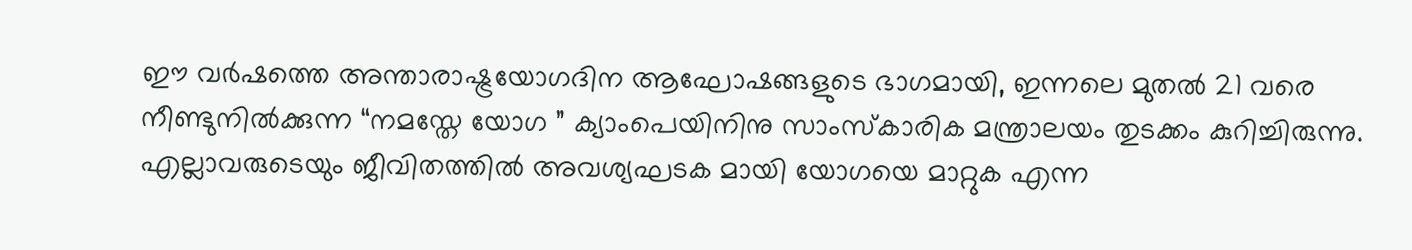ഈ വർഷത്തെ അന്താരാഷ്ട്രയോഗദിന ആഘോഷങ്ങളുടെ ഭാഗമായി, ഇന്നലെ മുതൽ 21 വരെ നീണ്ടുനിൽക്കുന്ന “നമസ്തേ യോഗ ” ക്യാംപെയിനിനു സാംസ്കാരിക മന്ത്രാലയം തുടക്കം കുറിച്ചിരുന്നു. എല്ലാവരുടെയും ജീവിതത്തിൽ അവശ്യഘടക മായി യോഗയെ മാറ്റുക എന്ന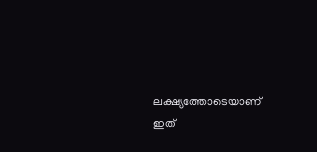ലക്ഷ്യത്തോടെയാണ് ഇത്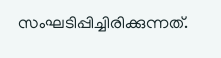സംഘടിപ്പിച്ചിരിക്കുന്നത്.